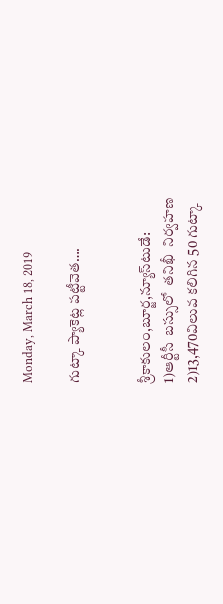Monday, March 18, 2019

గుట్కా ప్యాకెట్ల పట్టీవెత….


శ్రీకాకులం,బూర్జ,న్యూస్‌టుడే:
1)ఆర్టీసీ  బస్సులో  తనిఖీ  నిర్వహణ
2)13,470విలువ కలిగిన 50 గుట్కా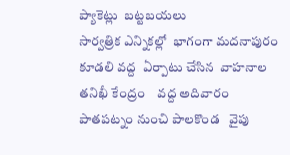ప్యాకెట్లు  బట్టబయలు
సార్వత్రిక ఎన్నికల్లో  భాగంగా మదనాపురం   కూడలి వద్ద  ఏర్పాటు చేసిన  వాహనాల తనిఖీ కేంద్రం    వద్ద అదివారం  పాతపట్నం నుంచి పాలకొండ   వైపు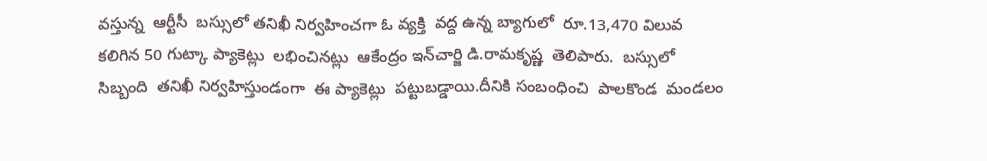వస్తున్న  ఆర్టీసీ  బస్సులో తనిఖీ నిర్వహించగా ఓ వ్యక్తి  వద్ద ఉన్న బ్యాగులో  రూ.13,470 విలువ కలిగిన 50 గుట్కా ప్యాకెట్లు  లభించినట్లు  ఆకేంద్రం ఇన్‌చార్జి డి.రామకృష్ణ  తెలిపారు.  బస్సులో సిబ్బంది  తనిఖీ నిర్వహిస్తుండంగా  ఈ ప్యాకెట్లు  పట్టుబడ్డాయి.దీనికి సంబంధించి  పాలకొండ  మండలం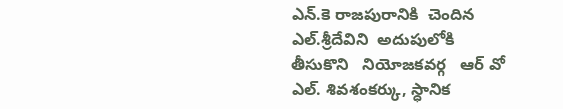ఎన్.కె రాజపురానికి  చెందిన  ఎల్.శ్రీదేవిని  అదుపులోకి  తీసుకొని   నియోజకవర్గ   ఆర్ వో  ఎల్. శివశంకర్కు, స్ధానిక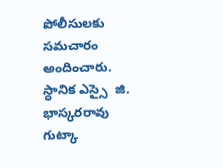పోలీసులకు  సమచారం అందించారు. స్ధానిక ఎస్సై  జి. భాస్కరరావు గుట్కా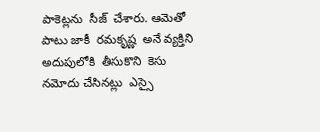పాకెట్లను  సీజ్  చేశారు. ఆమెతో  పాటు జాకీ  రమకృష్ణ  అనే వ్యక్తిని  అదుపులోకి  తీసుకొని  కెసు నమోదు చేసినట్లు  ఎస్సై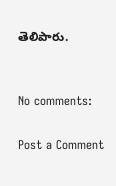తెలిపారు.


No comments:

Post a Comment